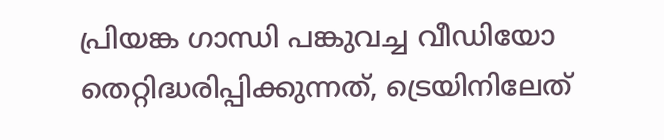പ്രിയങ്ക ഗാന്ധി പങ്കുവച്ച വീഡിയോ തെറ്റിദ്ധരിപ്പിക്കുന്നത്, ട്രെയിനിലേത്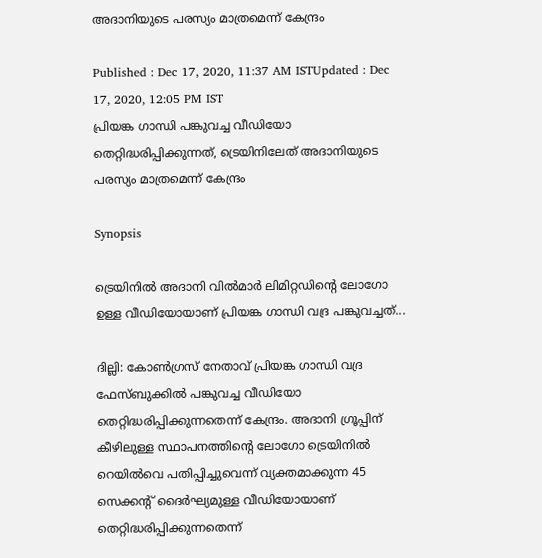അദാനിയുടെ പരസ്യം മാത്രമെന്ന് കേന്ദ്രം

Published : Dec 17, 2020, 11:37 AM ISTUpdated : Dec 17, 2020, 12:05 PM IST
പ്രിയങ്ക ഗാന്ധി പങ്കുവച്ച വീഡിയോ തെറ്റിദ്ധരിപ്പിക്കുന്നത്, ട്രെയിനിലേത് അദാനിയുടെ പരസ്യം മാത്രമെന്ന് കേന്ദ്രം

Synopsis

ട്രെയിനിൽ അദാനി വിൽമാർ ലിമിറ്റഡിന്റെ ലോഗോ ഉള്ള വീഡിയോയാണ് പ്രിയങ്ക ഗാന്ധി വദ്ര പങ്കുവച്ചത്...

ദില്ലി: കോൺഗ്രസ് നേതാവ് പ്രിയങ്ക ഗാന്ധി വദ്ര ഫേസ്‌ബുക്കില്‍ പങ്കുവച്ച വീഡിയോ തെറ്റിദ്ധരിപ്പിക്കുന്നതെന്ന് കേന്ദ്രം. അദാനി ഗ്രൂപ്പിന് കീഴിലുള്ള സ്ഥാപനത്തിന്‍റെ ലോഗോ ട്രെയിനിൽ റെയിൽവെ പതിപ്പിച്ചുവെന്ന് വ്യക്തമാക്കുന്ന 45 സെക്കന്റ് ദൈർഘ്യമുള്ള വീഡിയോയാണ് തെറ്റിദ്ധരിപ്പിക്കുന്നതെന്ന്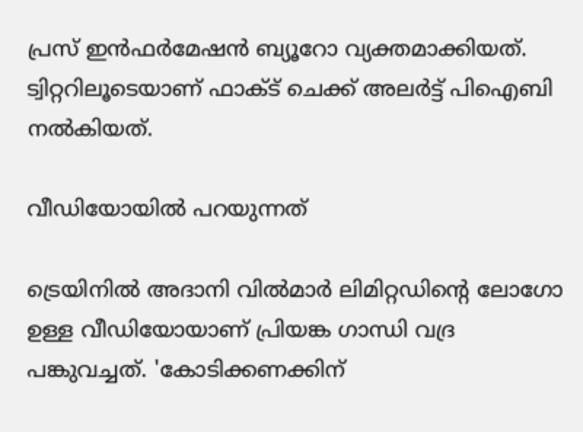പ്രസ് ഇൻഫർമേഷൻ ബ്യൂറോ വ്യക്തമാക്കിയത്. ട്വിറ്ററിലൂടെയാണ് ഫാക്ട് ചെക്ക് അലർട്ട് പിഐബി നൽകിയത്.

വീഡിയോയിൽ പറയുന്നത്

ട്രെയിനിൽ അദാനി വിൽമാർ ലിമിറ്റഡിന്റെ ലോഗോ ഉള്ള വീഡിയോയാണ് പ്രിയങ്ക ഗാന്ധി വദ്ര പങ്കുവച്ചത്. 'കോടിക്കണക്കിന്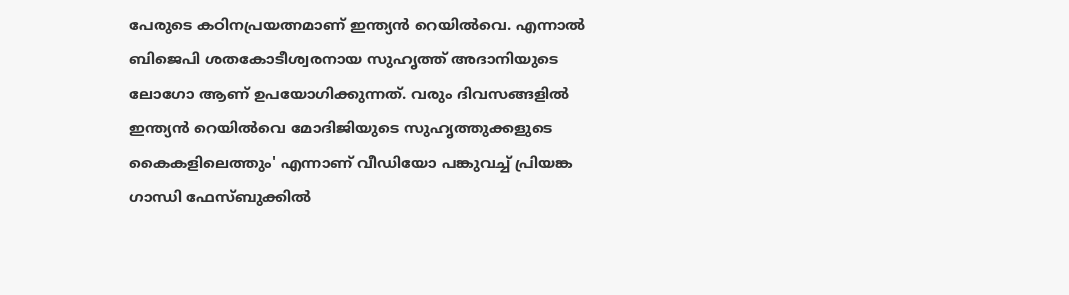പേരുടെ കഠിനപ്രയത്നമാണ് ഇന്ത്യൻ റെയിൽവെ. എന്നാൽ ബിജെപി ശതകോടീശ്വരനായ സുഹൃത്ത് അദാനിയുടെ ലോഗോ ആണ് ഉപയോഗിക്കുന്നത്. വരും ദിവസങ്ങളിൽ ഇന്ത്യൻ റെയിൽവെ മോദിജിയുടെ സുഹൃത്തുക്കളുടെ കൈകളിലെത്തും' എന്നാണ് വീഡിയോ പങ്കുവച്ച് പ്രിയങ്ക ഗാന്ധി ഫേസ്‌ബുക്കില്‍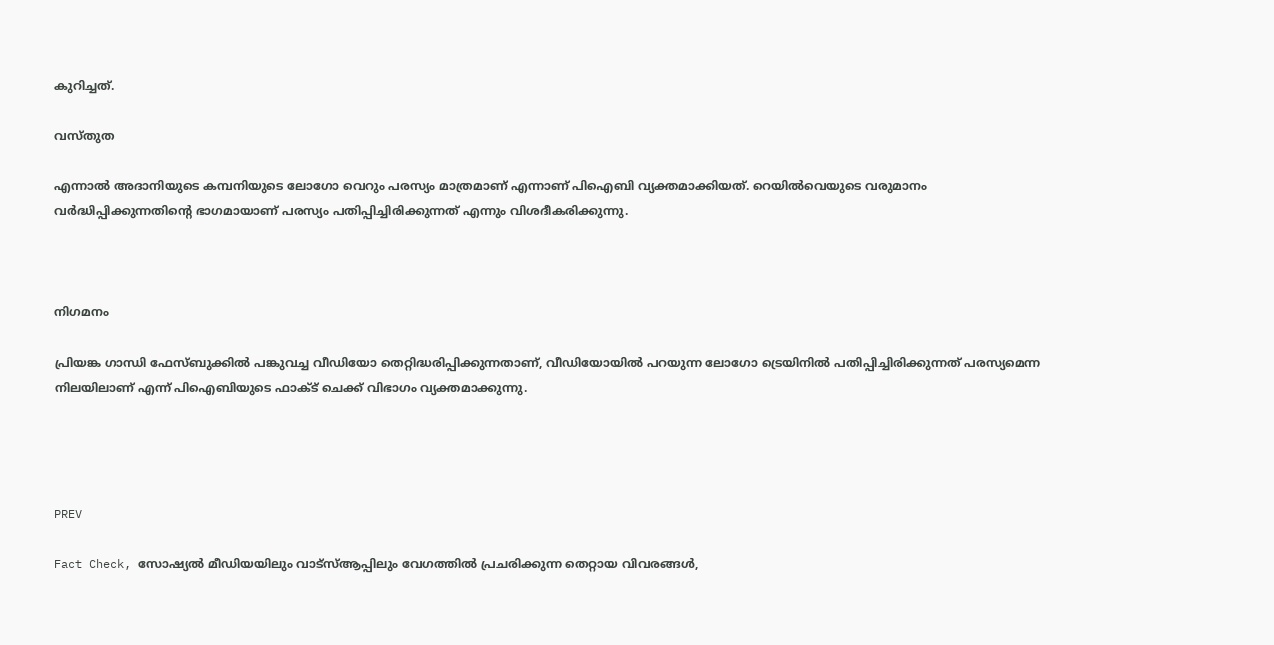കുറിച്ചത്.

വസ്തുത

എന്നാൽ അദാനിയുടെ കമ്പനിയുടെ ലോഗോ വെറും പരസ്യം മാത്രമാണ് എന്നാണ് പിഐബി വ്യക്തമാക്കിയത്. റെയിൽവെയുടെ വരുമാനം വർദ്ധിപ്പിക്കുന്നതിന്‍റെ ഭാഗമായാണ് പരസ്യം പതിപ്പിച്ചിരിക്കുന്നത് എന്നും വിശദീകരിക്കുന്നു.



നിഗമനം

പ്രിയങ്ക ഗാന്ധി ഫേസ്‌ബുക്കില്‍ പങ്കുവച്ച വീഡിയോ തെറ്റിദ്ധരിപ്പിക്കുന്നതാണ്, വീഡിയോയിൽ പറയുന്ന ലോഗോ ട്രെയിനില്‍ പതിപ്പിച്ചിരിക്കുന്നത് പരസ്യമെന്ന നിലയിലാണ് എന്ന് പിഐബിയുടെ ഫാക്ട് ചെക്ക് വിഭാഗം വ്യക്തമാക്കുന്നു.




PREV

Fact Check, സോഷ്യൽ മീഡിയയിലും വാട്സ്ആപ്പിലും വേഗത്തിൽ പ്രചരിക്കുന്ന തെറ്റായ വിവരങ്ങൾ,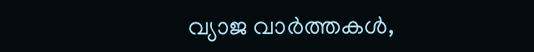വ്യാജ വാർത്തകൾ,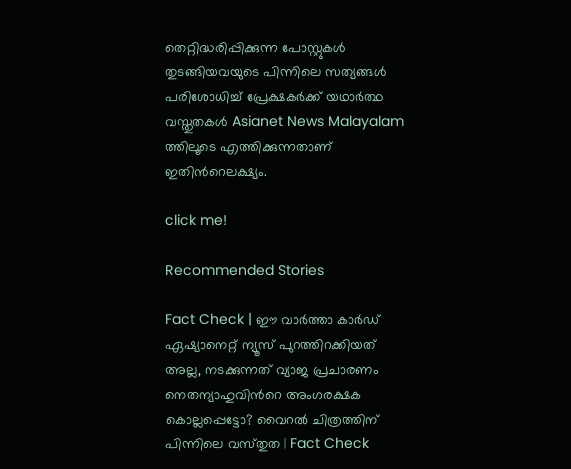തെറ്റിദ്ധരിപ്പിക്കുന്ന പോസ്റ്റുകൾ തുടങ്ങിയവയുടെ പിന്നിലെ സത്യങ്ങൾ പരിശോധിച്ച് പ്രേക്ഷകർക്ക് യഥാർത്ഥ വസ്തുതകൾ Asianet News Malayalam ത്തിലൂടെ എത്തിക്കുന്നതാണ് ഇതിന്‍റെലക്ഷ്യം.

click me!

Recommended Stories

Fact Check | ഈ വാര്‍ത്താ കാര്‍ഡ് ഏഷ്യാനെറ്റ് ന്യൂസ് പുറത്തിറക്കിയത് അല്ല, നടക്കുന്നത് വ്യാജ പ്രചാരണം
നെതന്യാഹുവിന്‍റെ അംഗരക്ഷക കൊല്ലപ്പെട്ടോ? വൈറല്‍ ചിത്രത്തിന് പിന്നിലെ വസ്‌തുത | Fact Check